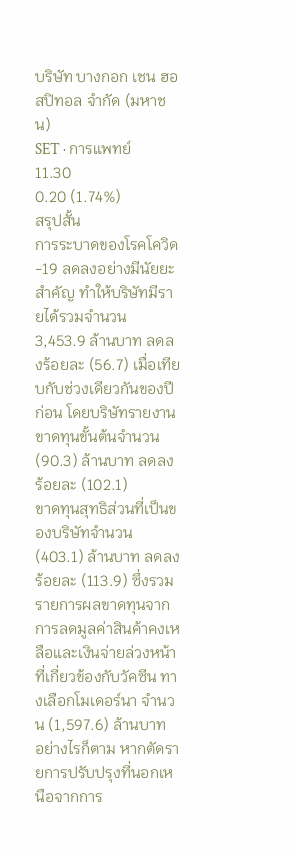บริษัท บางกอก เชน ฮอสปิทอล จำกัด (มหาชน)
SET · การแพทย์
11.30
0.20 (1.74%)
สรุปสั้น
การระบาดของโรคโควิด-19 ลดลงอย่างมีนัยยะสําคัญ ทําให้บริษัทมีรายได้รวมจํานวน 3,453.9 ล้านบาท ลดลงร้อยละ (56.7) เมื่อเทียบกับช่วงเดียวกันของปีก่อน โดยบริษัทรายงานขาดทุนขั้นต้นจํานวน (90.3) ล้านบาท ลดลงร้อยละ (102.1)
ขาดทุนสุทธิส่วนที่เป็นของบริษัทจํานวน (403.1) ล้านบาท ลดลง ร้อยละ (113.9) ซึ่งรวมรายการผลขาดทุนจากการลดมูลค่าสินค้าคงเหลือและเงินจ่ายล่วงหน้าที่เกี่ยวข้องกับวัคซีน ทางเลือกโมเดอร์นา จํานวน (1,597.6) ล้านบาท
อย่างไรก็ตาม หากตัดรายการปรับปรุงที่นอกเหนือจากการ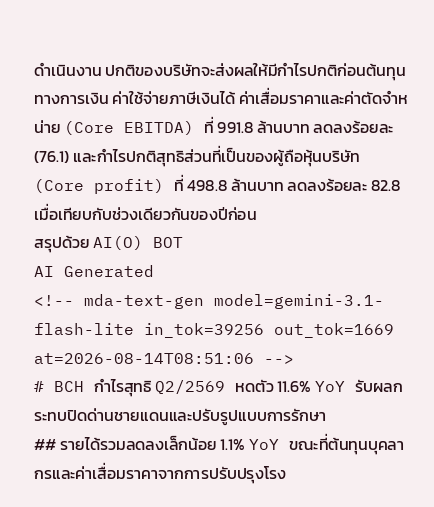ดําเนินงาน ปกติของบริษัทจะส่งผลให้มีกําไรปกติก่อนต้นทุนทางการเงิน ค่าใช้จ่ายภาษีเงินได้ ค่าเสื่อมราคาและค่าตัดจําหน่าย (Core EBITDA) ที่ 991.8 ล้านบาท ลดลงร้อยละ (76.1) และกําไรปกติสุทธิส่วนที่เป็นของผู้ถือหุ้นบริษัท (Core profit) ที่ 498.8 ล้านบาท ลดลงร้อยละ 82.8 เมื่อเทียบกับช่วงเดียวกันของปีก่อน
สรุปด้วย AI(O) BOT
AI Generated
<!-- mda-text-gen model=gemini-3.1-flash-lite in_tok=39256 out_tok=1669 at=2026-08-14T08:51:06 -->
# BCH กำไรสุทธิ Q2/2569 หดตัว 11.6% YoY รับผลกระทบปิดด่านชายแดนและปรับรูปแบบการรักษา
## รายได้รวมลดลงเล็กน้อย 1.1% YoY ขณะที่ต้นทุนบุคลากรและค่าเสื่อมราคาจากการปรับปรุงโรง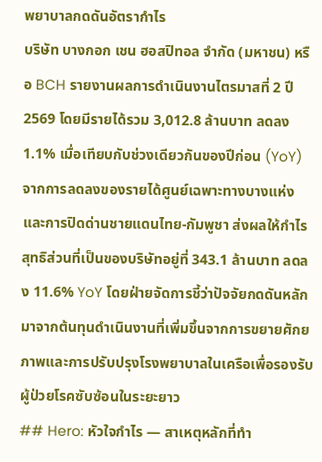พยาบาลกดดันอัตรากำไร
บริษัท บางกอก เชน ฮอสปิทอล จำกัด (มหาชน) หรือ BCH รายงานผลการดำเนินงานไตรมาสที่ 2 ปี 2569 โดยมีรายได้รวม 3,012.8 ล้านบาท ลดลง 1.1% เมื่อเทียบกับช่วงเดียวกันของปีก่อน (YoY) จากการลดลงของรายได้ศูนย์เฉพาะทางบางแห่งและการปิดด่านชายแดนไทย-กัมพูชา ส่งผลให้กำไรสุทธิส่วนที่เป็นของบริษัทอยู่ที่ 343.1 ล้านบาท ลดลง 11.6% YoY โดยฝ่ายจัดการชี้ว่าปัจจัยกดดันหลักมาจากต้นทุนดำเนินงานที่เพิ่มขึ้นจากการขยายศักยภาพและการปรับปรุงโรงพยาบาลในเครือเพื่อรองรับผู้ป่วยโรคซับซ้อนในระยะยาว
## Hero: หัวใจกำไร — สาเหตุหลักที่ทำ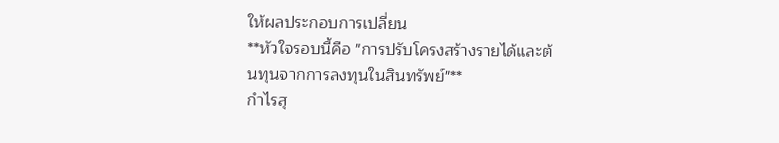ให้ผลประกอบการเปลี่ยน
**หัวใจรอบนี้คือ "การปรับโครงสร้างรายได้และต้นทุนจากการลงทุนในสินทรัพย์"**
กำไรสุ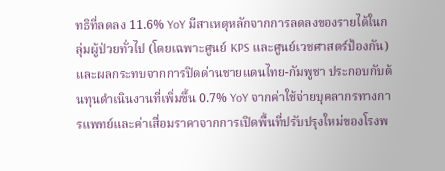ทธิที่ลดลง 11.6% YoY มีสาเหตุหลักจากการลดลงของรายได้ในกลุ่มผู้ป่วยทั่วไป (โดยเฉพาะศูนย์ KPS และศูนย์เวชศาสตร์ป้องกัน) และผลกระทบจากการปิดด่านชายแดนไทย-กัมพูชา ประกอบกับต้นทุนดำเนินงานที่เพิ่มขึ้น 0.7% YoY จากค่าใช้จ่ายบุคลากรทางการแพทย์และค่าเสื่อมราคาจากการเปิดพื้นที่ปรับปรุงใหม่ของโรงพ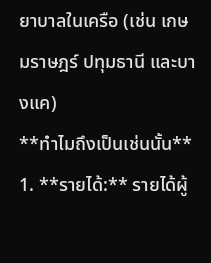ยาบาลในเครือ (เช่น เกษมราษฎร์ ปทุมธานี และบางแค)
**ทำไมถึงเป็นเช่นนั้น**
1. **รายได้:** รายได้ผู้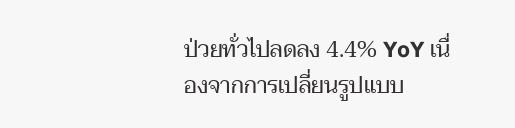ป่วยทั่วไปลดลง 4.4% YoY เนื่องจากการเปลี่ยนรูปแบบ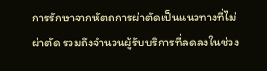การรักษาจากหัตถการผ่าตัดเป็นแนวทางที่ไม่ผ่าตัด รวมถึงจำนวนผู้รับบริการที่ลดลงในช่วง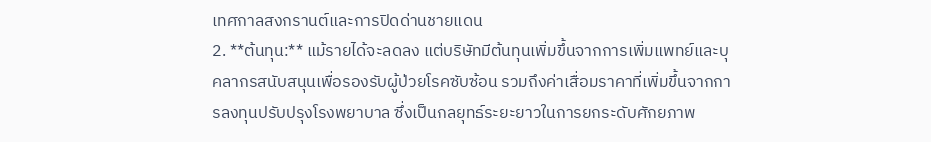เทศกาลสงกรานต์และการปิดด่านชายแดน
2. **ต้นทุน:** แม้รายได้จะลดลง แต่บริษัทมีต้นทุนเพิ่มขึ้นจากการเพิ่มแพทย์และบุคลากรสนับสนุนเพื่อรองรับผู้ป่วยโรคซับซ้อน รวมถึงค่าเสื่อมราคาที่เพิ่มขึ้นจากการลงทุนปรับปรุงโรงพยาบาล ซึ่งเป็นกลยุทธ์ระยะยาวในการยกระดับศักยภาพ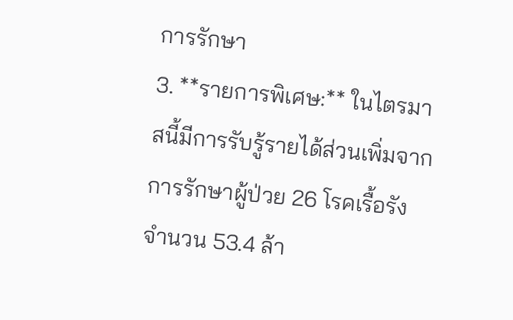การรักษา
3. **รายการพิเศษ:** ในไตรมาสนี้มีการรับรู้รายได้ส่วนเพิ่มจากการรักษาผู้ป่วย 26 โรคเรื้อรัง จำนวน 53.4 ล้า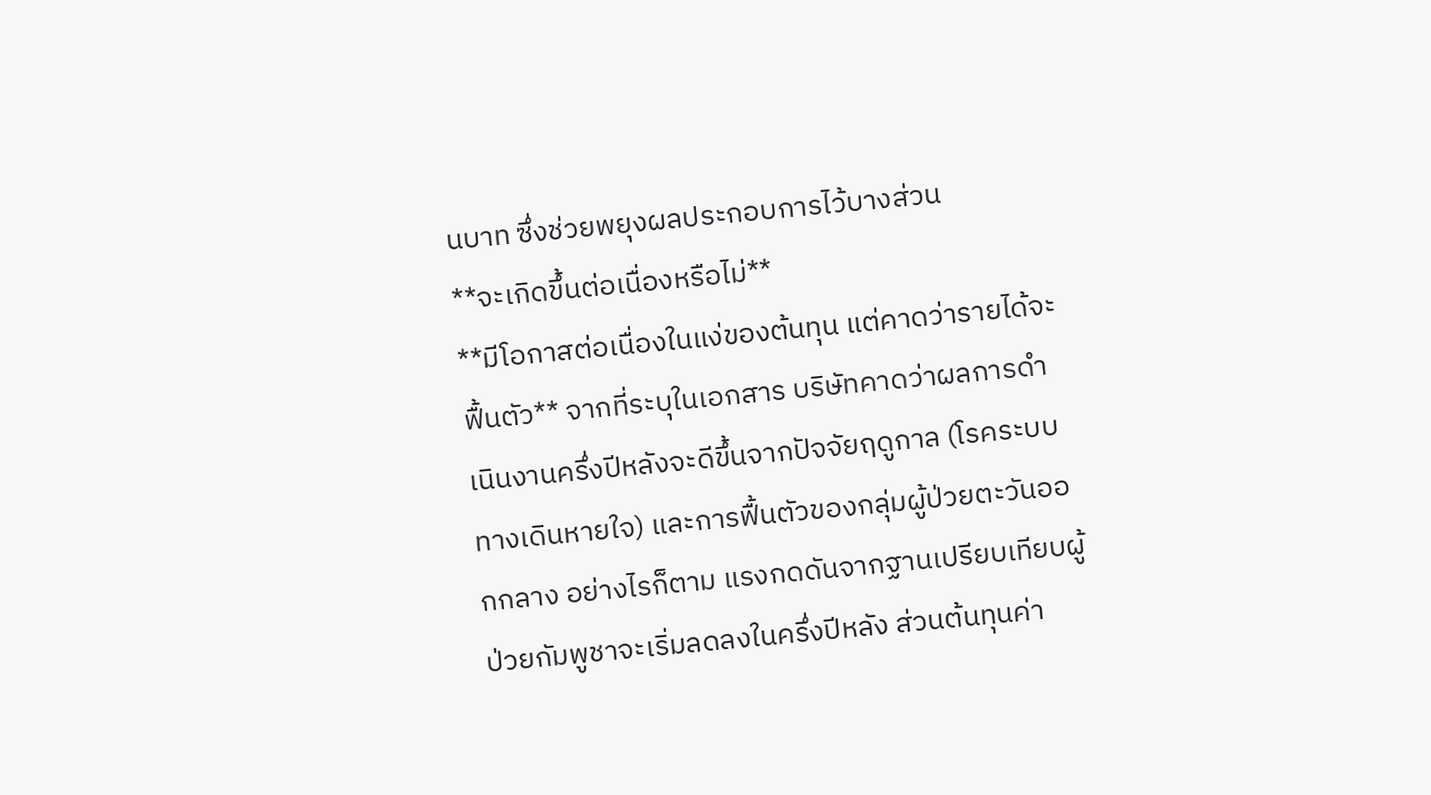นบาท ซึ่งช่วยพยุงผลประกอบการไว้บางส่วน
**จะเกิดขึ้นต่อเนื่องหรือไม่**
**มีโอกาสต่อเนื่องในแง่ของต้นทุน แต่คาดว่ารายได้จะฟื้นตัว** จากที่ระบุในเอกสาร บริษัทคาดว่าผลการดำเนินงานครึ่งปีหลังจะดีขึ้นจากปัจจัยฤดูกาล (โรคระบบทางเดินหายใจ) และการฟื้นตัวของกลุ่มผู้ป่วยตะวันออกกลาง อย่างไรก็ตาม แรงกดดันจากฐานเปรียบเทียบผู้ป่วยกัมพูชาจะเริ่มลดลงในครึ่งปีหลัง ส่วนต้นทุนค่า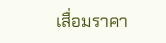เสื่อมราคา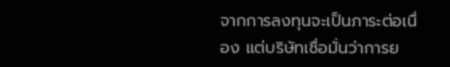จากการลงทุนจะเป็นภาระต่อเนื่อง แต่บริษัทเชื่อมั่นว่าการย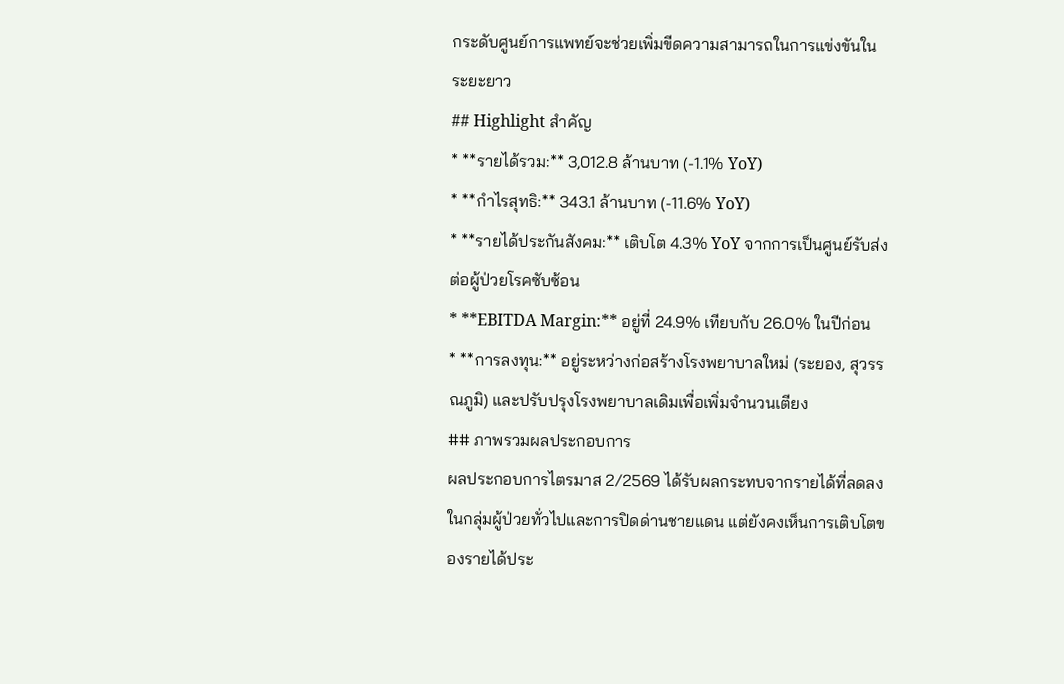กระดับศูนย์การแพทย์จะช่วยเพิ่มขีดความสามารถในการแข่งขันในระยะยาว
## Highlight สำคัญ
* **รายได้รวม:** 3,012.8 ล้านบาท (-1.1% YoY)
* **กำไรสุทธิ:** 343.1 ล้านบาท (-11.6% YoY)
* **รายได้ประกันสังคม:** เติบโต 4.3% YoY จากการเป็นศูนย์รับส่งต่อผู้ป่วยโรคซับซ้อน
* **EBITDA Margin:** อยู่ที่ 24.9% เทียบกับ 26.0% ในปีก่อน
* **การลงทุน:** อยู่ระหว่างก่อสร้างโรงพยาบาลใหม่ (ระยอง, สุวรรณภูมิ) และปรับปรุงโรงพยาบาลเดิมเพื่อเพิ่มจำนวนเตียง
## ภาพรวมผลประกอบการ
ผลประกอบการไตรมาส 2/2569 ได้รับผลกระทบจากรายได้ที่ลดลงในกลุ่มผู้ป่วยทั่วไปและการปิดด่านชายแดน แต่ยังคงเห็นการเติบโตของรายได้ประ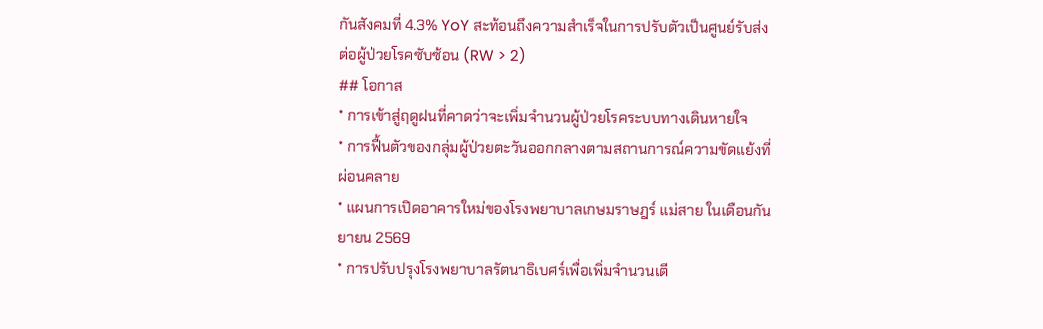กันสังคมที่ 4.3% YoY สะท้อนถึงความสำเร็จในการปรับตัวเป็นศูนย์รับส่งต่อผู้ป่วยโรคซับซ้อน (RW > 2)
## โอกาส
* การเข้าสู่ฤดูฝนที่คาดว่าจะเพิ่มจำนวนผู้ป่วยโรคระบบทางเดินหายใจ
* การฟื้นตัวของกลุ่มผู้ป่วยตะวันออกกลางตามสถานการณ์ความขัดแย้งที่ผ่อนคลาย
* แผนการเปิดอาคารใหม่ของโรงพยาบาลเกษมราษฎร์ แม่สาย ในเดือนกันยายน 2569
* การปรับปรุงโรงพยาบาลรัตนาธิเบศร์เพื่อเพิ่มจำนวนเตี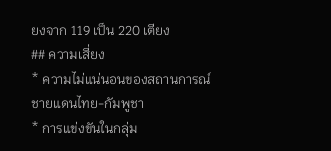ยงจาก 119 เป็น 220 เตียง
## ความเสี่ยง
* ความไม่แน่นอนของสถานการณ์ชายแดนไทย-กัมพูชา
* การแข่งขันในกลุ่ม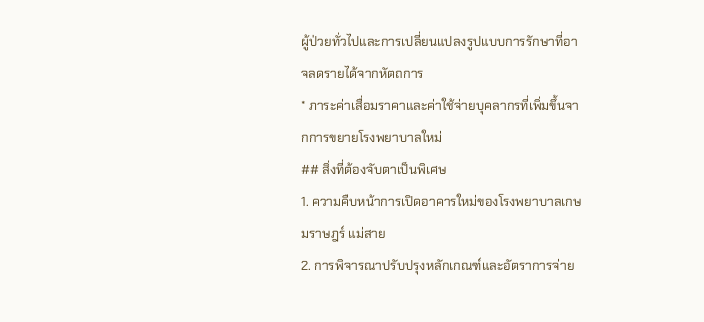ผู้ป่วยทั่วไปและการเปลี่ยนแปลงรูปแบบการรักษาที่อาจลดรายได้จากหัตถการ
* ภาระค่าเสื่อมราคาและค่าใช้จ่ายบุคลากรที่เพิ่มขึ้นจากการขยายโรงพยาบาลใหม่
## สิ่งที่ต้องจับตาเป็นพิเศษ
1. ความคืบหน้าการเปิดอาคารใหม่ของโรงพยาบาลเกษมราษฎร์ แม่สาย
2. การพิจารณาปรับปรุงหลักเกณฑ์และอัตราการจ่าย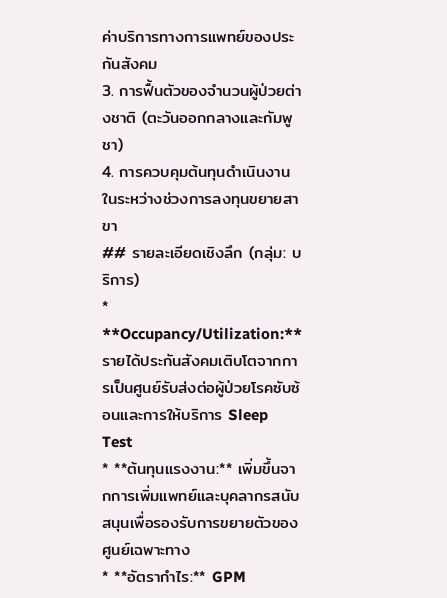ค่าบริการทางการแพทย์ของประกันสังคม
3. การฟื้นตัวของจำนวนผู้ป่วยต่างชาติ (ตะวันออกกลางและกัมพูชา)
4. การควบคุมต้นทุนดำเนินงานในระหว่างช่วงการลงทุนขยายสาขา
## รายละเอียดเชิงลึก (กลุ่ม: บริการ)
* **Occupancy/Utilization:** รายได้ประกันสังคมเติบโตจากการเป็นศูนย์รับส่งต่อผู้ป่วยโรคซับซ้อนและการให้บริการ Sleep Test
* **ต้นทุนแรงงาน:** เพิ่มขึ้นจากการเพิ่มแพทย์และบุคลากรสนับสนุนเพื่อรองรับการขยายตัวของศูนย์เฉพาะทาง
* **อัตรากำไร:** GPM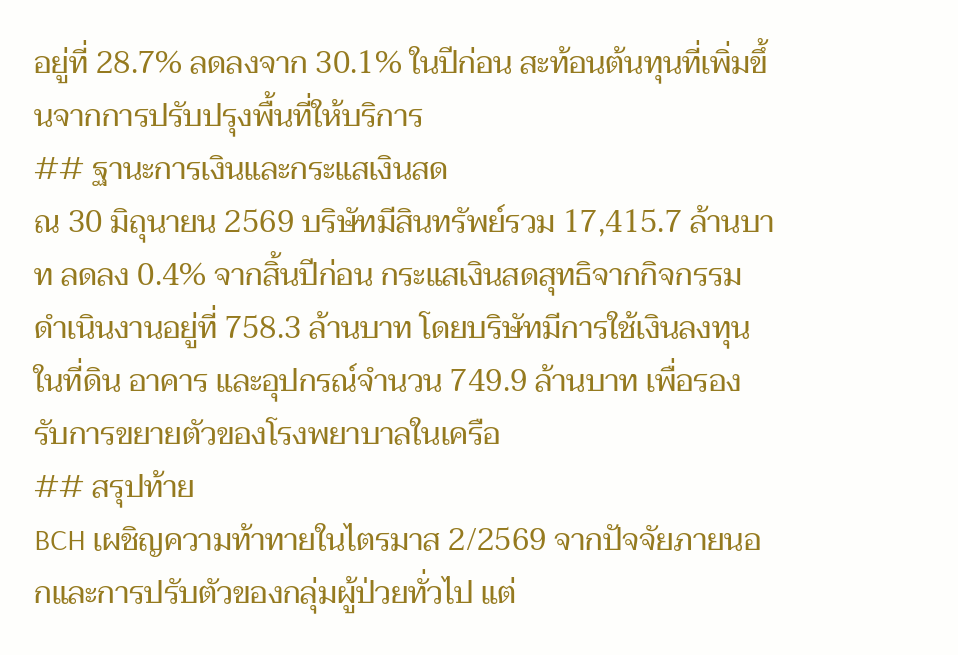อยู่ที่ 28.7% ลดลงจาก 30.1% ในปีก่อน สะท้อนต้นทุนที่เพิ่มขึ้นจากการปรับปรุงพื้นที่ให้บริการ
## ฐานะการเงินและกระแสเงินสด
ณ 30 มิถุนายน 2569 บริษัทมีสินทรัพย์รวม 17,415.7 ล้านบาท ลดลง 0.4% จากสิ้นปีก่อน กระแสเงินสดสุทธิจากกิจกรรมดำเนินงานอยู่ที่ 758.3 ล้านบาท โดยบริษัทมีการใช้เงินลงทุนในที่ดิน อาคาร และอุปกรณ์จำนวน 749.9 ล้านบาท เพื่อรองรับการขยายตัวของโรงพยาบาลในเครือ
## สรุปท้าย
BCH เผชิญความท้าทายในไตรมาส 2/2569 จากปัจจัยภายนอกและการปรับตัวของกลุ่มผู้ป่วยทั่วไป แต่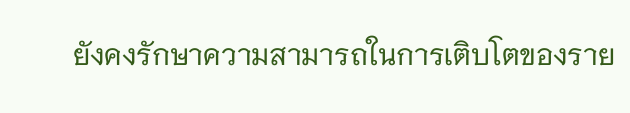ยังคงรักษาความสามารถในการเติบโตของราย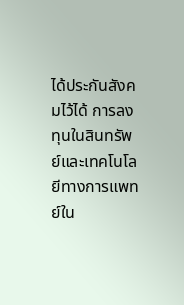ได้ประกันสังคมไว้ได้ การลงทุนในสินทรัพย์และเทคโนโลยีทางการแพทย์ใน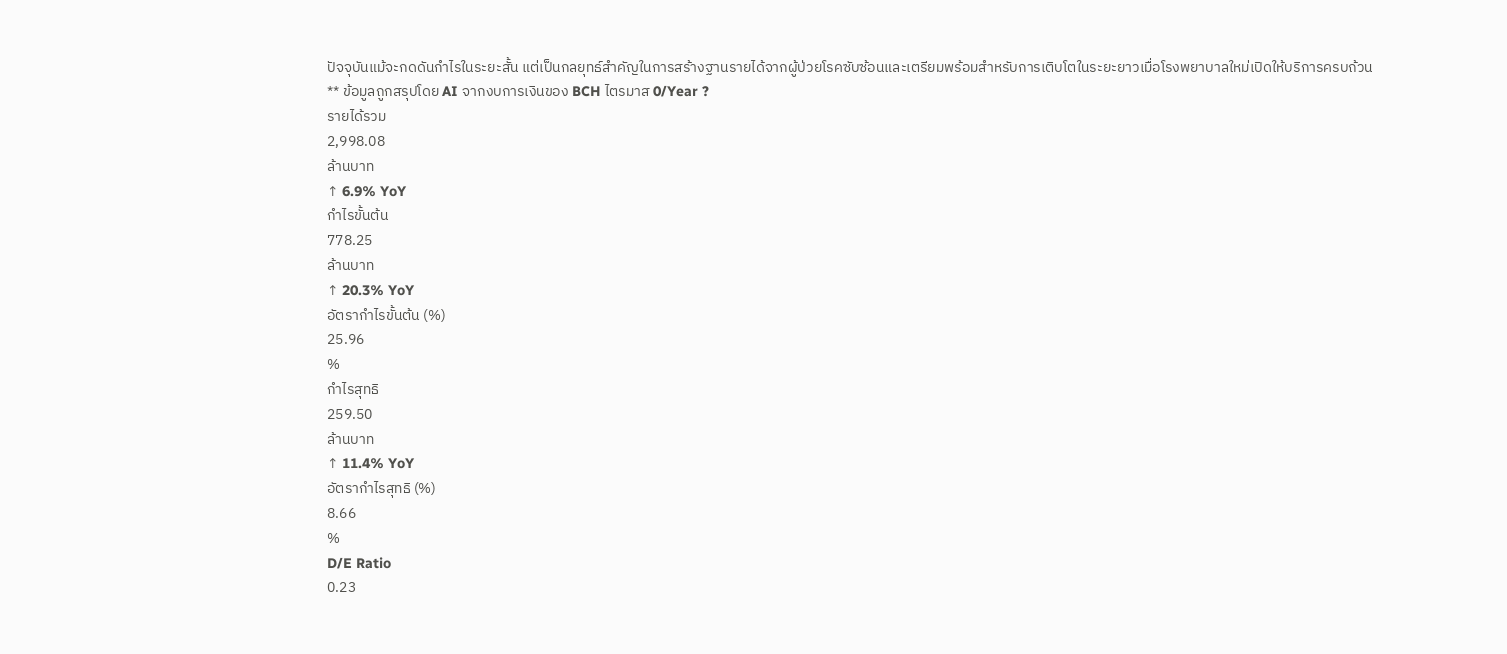ปัจจุบันแม้จะกดดันกำไรในระยะสั้น แต่เป็นกลยุทธ์สำคัญในการสร้างฐานรายได้จากผู้ป่วยโรคซับซ้อนและเตรียมพร้อมสำหรับการเติบโตในระยะยาวเมื่อโรงพยาบาลใหม่เปิดให้บริการครบถ้วน
** ข้อมูลถูกสรุปโดย AI จากงบการเงินของ BCH ไตรมาส 0/Year ?
รายได้รวม
2,998.08
ล้านบาท
↑ 6.9% YoY
กำไรขั้นต้น
778.25
ล้านบาท
↑ 20.3% YoY
อัตรากำไรขั้นต้น (%)
25.96
%
กำไรสุทธิ
259.50
ล้านบาท
↑ 11.4% YoY
อัตรากำไรสุทธิ (%)
8.66
%
D/E Ratio
0.23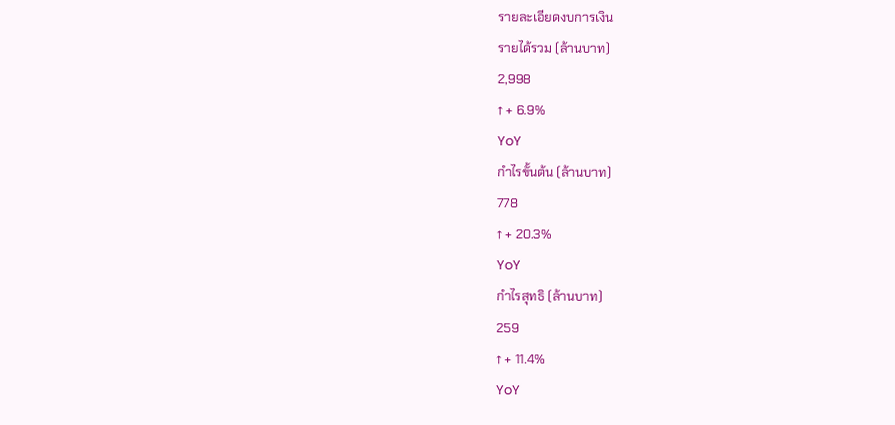รายละเอียดงบการเงิน
รายได้รวม (ล้านบาท)
2,998
↑ + 6.9%
YoY
กำไรขั้นต้น (ล้านบาท)
778
↑ + 20.3%
YoY
กำไรสุทธิ (ล้านบาท)
259
↑ + 11.4%
YoY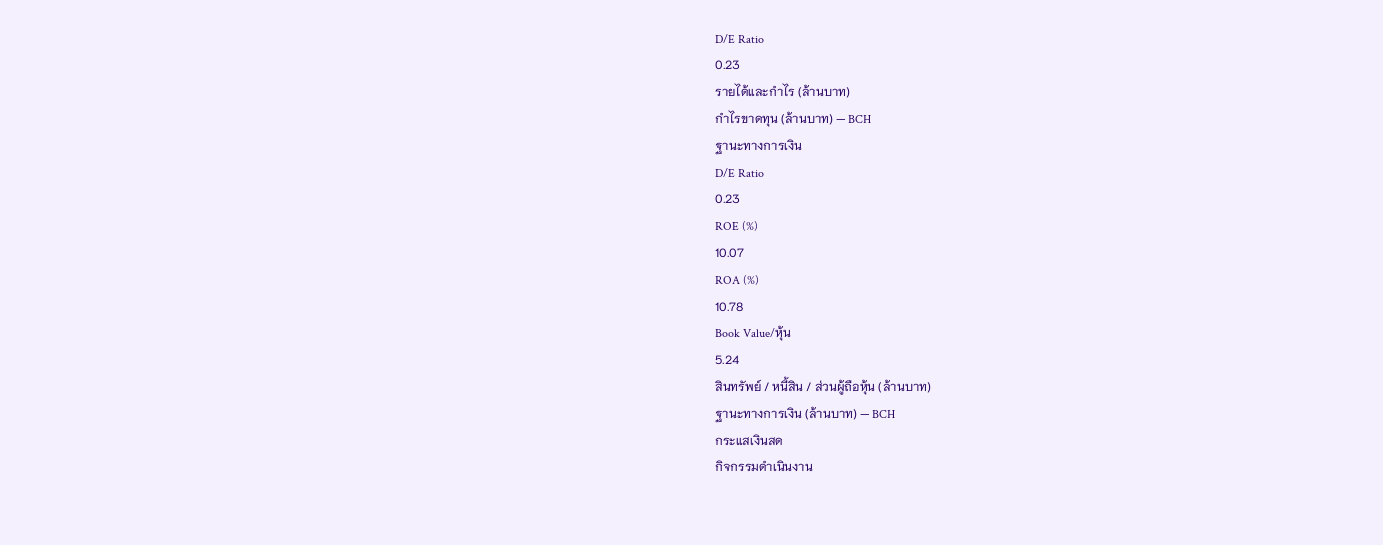D/E Ratio
0.23
รายได้และกำไร (ล้านบาท)
กำไรขาดทุน (ล้านบาท) — BCH
ฐานะทางการเงิน
D/E Ratio
0.23
ROE (%)
10.07
ROA (%)
10.78
Book Value/หุ้น
5.24
สินทรัพย์ / หนี้สิน / ส่วนผู้ถือหุ้น (ล้านบาท)
ฐานะทางการเงิน (ล้านบาท) — BCH
กระแสเงินสด
กิจกรรมดำเนินงาน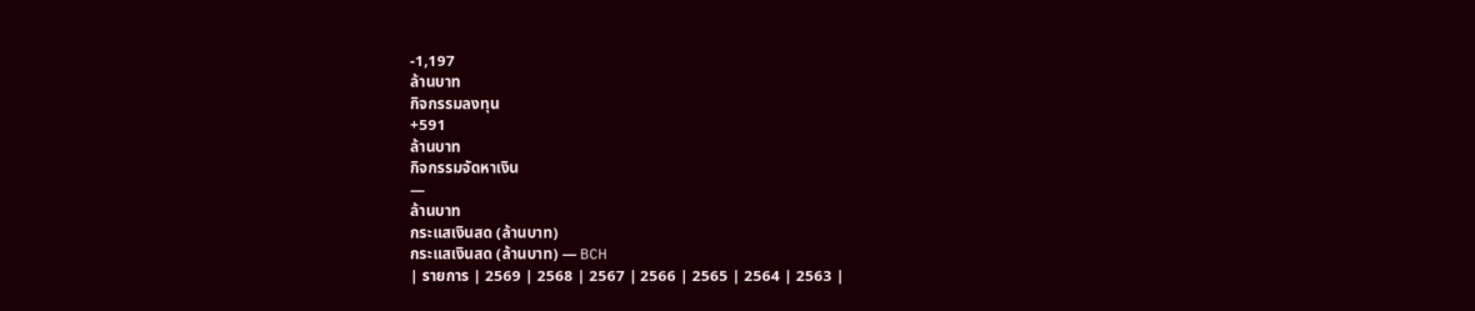-1,197
ล้านบาท
กิจกรรมลงทุน
+591
ล้านบาท
กิจกรรมจัดหาเงิน
—
ล้านบาท
กระแสเงินสด (ล้านบาท)
กระแสเงินสด (ล้านบาท) — BCH
| รายการ | 2569 | 2568 | 2567 | 2566 | 2565 | 2564 | 2563 |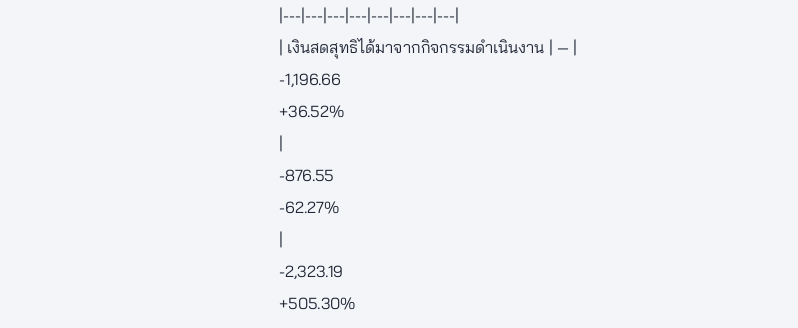|---|---|---|---|---|---|---|---|
| เงินสดสุทธิได้มาจากกิจกรรมดำเนินงาน | — |
-1,196.66
+36.52%
|
-876.55
-62.27%
|
-2,323.19
+505.30%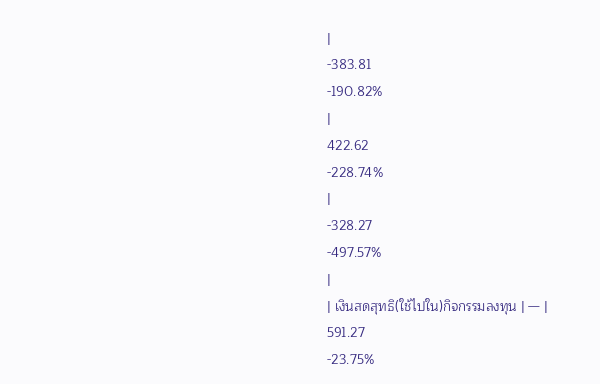|
-383.81
-190.82%
|
422.62
-228.74%
|
-328.27
-497.57%
|
| เงินสดสุทธิ(ใช้ไปใน)กิจกรรมลงทุน | — |
591.27
-23.75%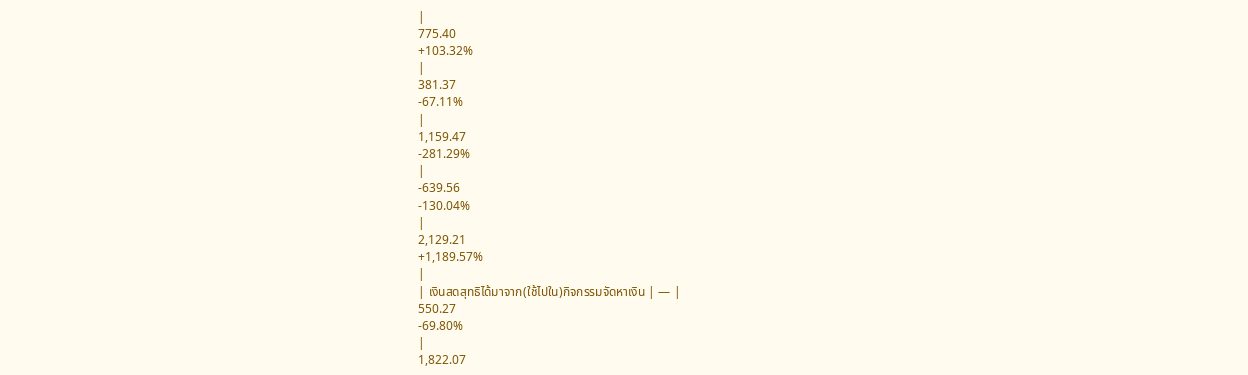|
775.40
+103.32%
|
381.37
-67.11%
|
1,159.47
-281.29%
|
-639.56
-130.04%
|
2,129.21
+1,189.57%
|
| เงินสดสุทธิได้มาจาก(ใช้ไปใน)กิจกรรมจัดหาเงิน | — |
550.27
-69.80%
|
1,822.07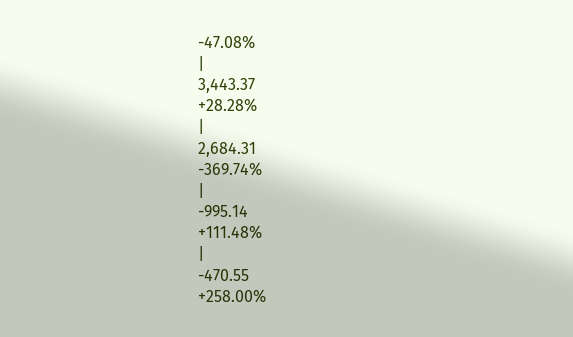-47.08%
|
3,443.37
+28.28%
|
2,684.31
-369.74%
|
-995.14
+111.48%
|
-470.55
+258.00%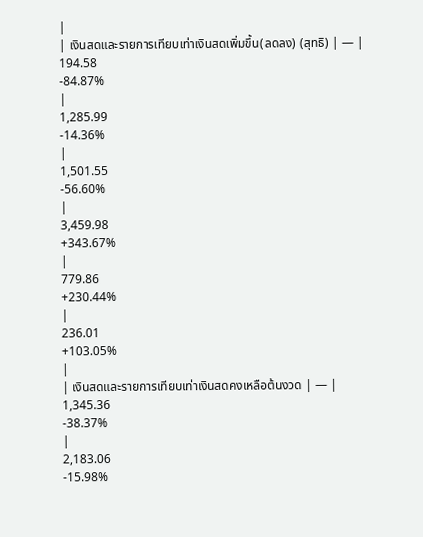|
| เงินสดและรายการเทียบเท่าเงินสดเพิ่มขึ้น(ลดลง) (สุทธิ) | — |
194.58
-84.87%
|
1,285.99
-14.36%
|
1,501.55
-56.60%
|
3,459.98
+343.67%
|
779.86
+230.44%
|
236.01
+103.05%
|
| เงินสดและรายการเทียบเท่าเงินสดคงเหลือต้นงวด | — |
1,345.36
-38.37%
|
2,183.06
-15.98%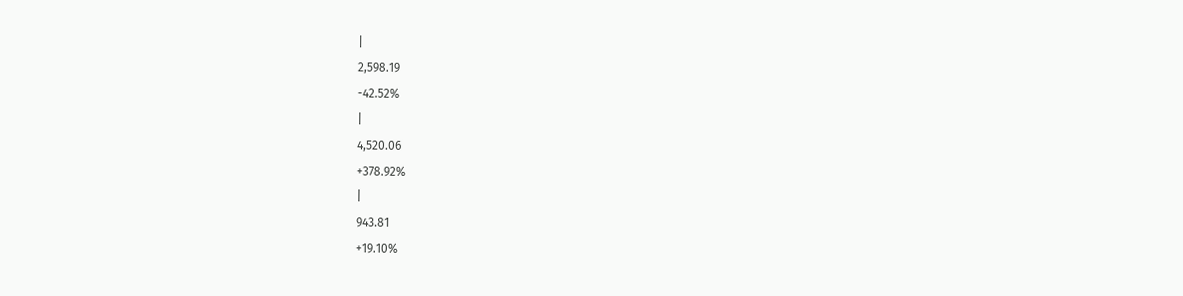|
2,598.19
-42.52%
|
4,520.06
+378.92%
|
943.81
+19.10%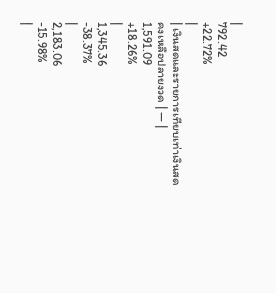|
792.42
+22.72%
|
| เงินสดและรายการเทียบเท่าเงินสดคงเหลือปลายงวด | — |
1,591.09
+18.26%
|
1,345.36
-38.37%
|
2,183.06
-15.98%
|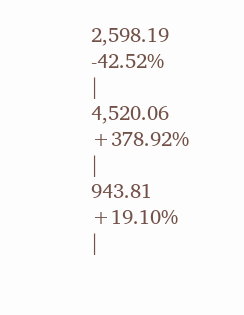2,598.19
-42.52%
|
4,520.06
+378.92%
|
943.81
+19.10%
|